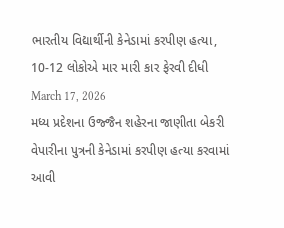ભારતીય વિદ્યાર્થીની કેનેડામાં કરપીણ હત્યા, 10-12 લોકોએ માર મારી કાર ફેરવી દીધી
March 17, 2026
મધ્ય પ્રદેશના ઉજ્જૈન શહેરના જાણીતા બેકરી વેપારીના પુત્રની કેનેડામાં કરપીણ હત્યા કરવામાં આવી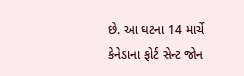છે. આ ઘટના 14 માર્ચે કેનેડાના ફોર્ટ સેન્ટ જોન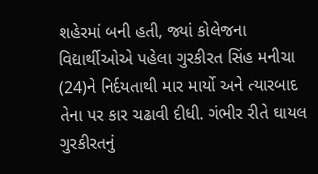શહેરમાં બની હતી, જ્યાં કોલેજના વિદ્યાર્થીઓએ પહેલા ગુરકીરત સિંહ મનીચા (24)ને નિર્દયતાથી માર માર્યો અને ત્યારબાદ તેના પર કાર ચઢાવી દીધી. ગંભીર રીતે ઘાયલ ગુરકીરતનું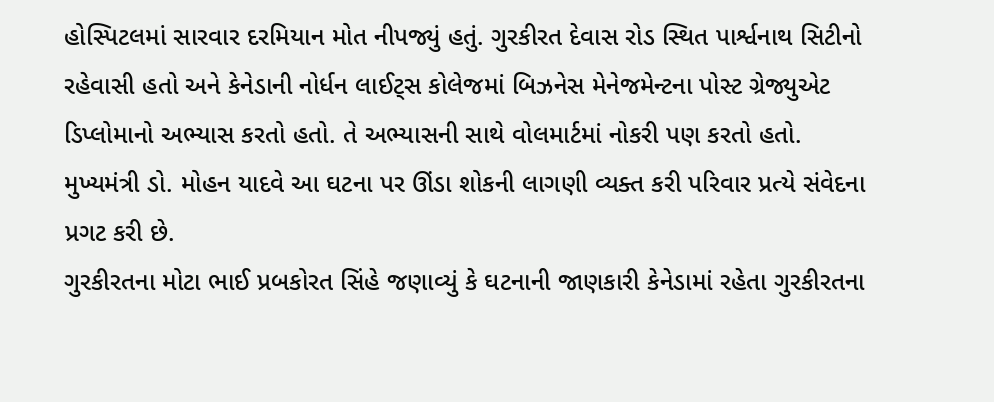હોસ્પિટલમાં સારવાર દરમિયાન મોત નીપજ્યું હતું. ગુરકીરત દેવાસ રોડ સ્થિત પાર્શ્વનાથ સિટીનો રહેવાસી હતો અને કેનેડાની નોર્ધન લાઈટ્સ કોલેજમાં બિઝનેસ મેનેજમેન્ટના પોસ્ટ ગ્રેજ્યુએટ ડિપ્લોમાનો અભ્યાસ કરતો હતો. તે અભ્યાસની સાથે વોલમાર્ટમાં નોકરી પણ કરતો હતો. મુખ્યમંત્રી ડો. મોહન યાદવે આ ઘટના પર ઊંડા શોકની લાગણી વ્યક્ત કરી પરિવાર પ્રત્યે સંવેદના પ્રગટ કરી છે.
ગુરકીરતના મોટા ભાઈ પ્રબકોરત સિંહે જણાવ્યું કે ઘટનાની જાણકારી કેનેડામાં રહેતા ગુરકીરતના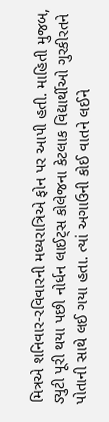મિત્રએ શનિવાર-રવિવારની મધ્યરાત્રિએ ફોન પર આપી હતી. માહિતી મુજબ, ડ્યુટી પૂરી થયા પછી નોર્ધન લાઈટ્સ કોલેજના કેટલાક વિદ્યાર્થીઓ ગુરકીરતને પોતાની સાથે લઈ ગયા હતા. ત્યાં અગાઉની કોઈ વાતને લઈને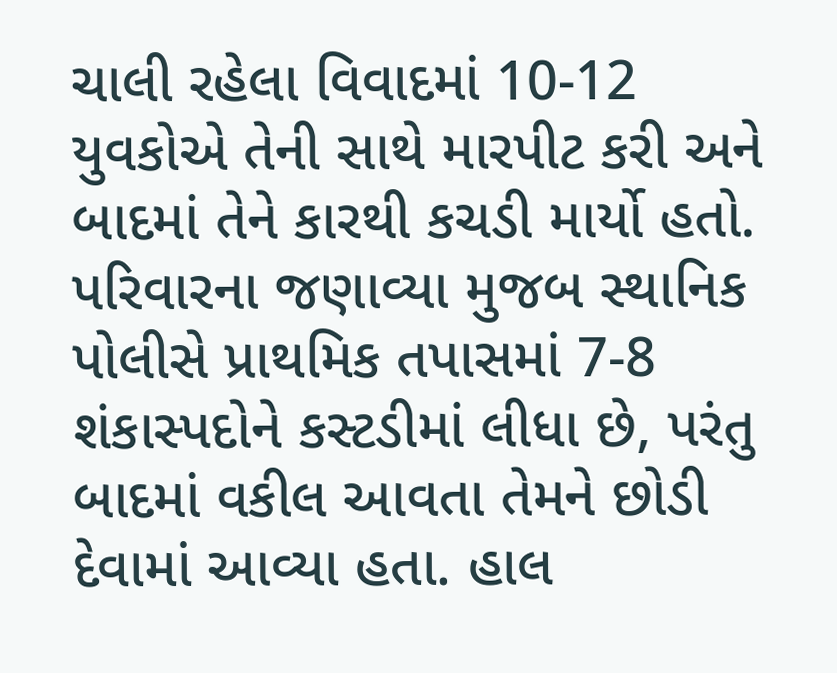ચાલી રહેલા વિવાદમાં 10-12 યુવકોએ તેની સાથે મારપીટ કરી અને બાદમાં તેને કારથી કચડી માર્યો હતો. પરિવારના જણાવ્યા મુજબ સ્થાનિક પોલીસે પ્રાથમિક તપાસમાં 7-8 શંકાસ્પદોને કસ્ટડીમાં લીધા છે, પરંતુ બાદમાં વકીલ આવતા તેમને છોડી દેવામાં આવ્યા હતા. હાલ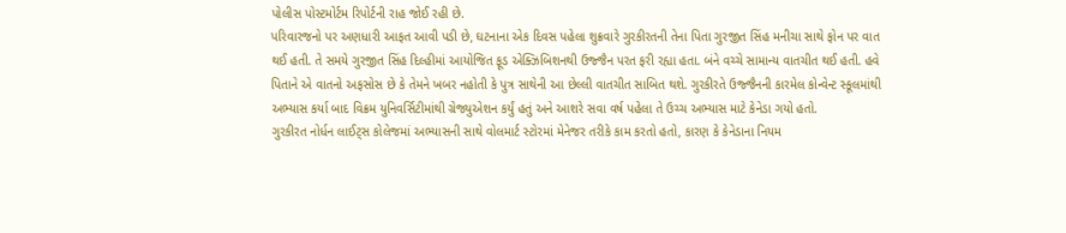પોલીસ પોસ્ટમોર્ટમ રિપોર્ટની રાહ જોઈ રહી છે.
પરિવારજનો પર અણધારી આફત આવી પડી છે, ઘટનાના એક દિવસ પહેલા શુક્રવારે ગુરકીરતની તેના પિતા ગુરજીત સિંહ મનીચા સાથે ફોન પર વાત થઈ હતી. તે સમયે ગુરજીત સિંહ દિલ્હીમાં આયોજિત ફૂડ એક્ઝિબિશનથી ઉજ્જૈન પરત ફરી રહ્યા હતા. બંને વચ્ચે સામાન્ય વાતચીત થઈ હતી. હવે પિતાને એ વાતનો અફસોસ છે કે તેમને ખબર નહોતી કે પુત્ર સાથેની આ છેલ્લી વાતચીત સાબિત થશે. ગુરકીરતે ઉજ્જૈનની કારમેલ કોન્વેન્ટ સ્કૂલમાંથી અભ્યાસ કર્યા બાદ વિક્રમ યુનિવર્સિટીમાંથી ગ્રેજ્યુએશન કર્યું હતું અને આશરે સવા વર્ષ પહેલા તે ઉચ્ચ અભ્યાસ માટે કેનેડા ગયો હતો.
ગુરકીરત નોર્ધન લાઈટ્સ કોલેજમાં અભ્યાસની સાથે વોલમાર્ટ સ્ટોરમાં મેનેજર તરીકે કામ કરતો હતો, કારણ કે કેનેડાના નિયમ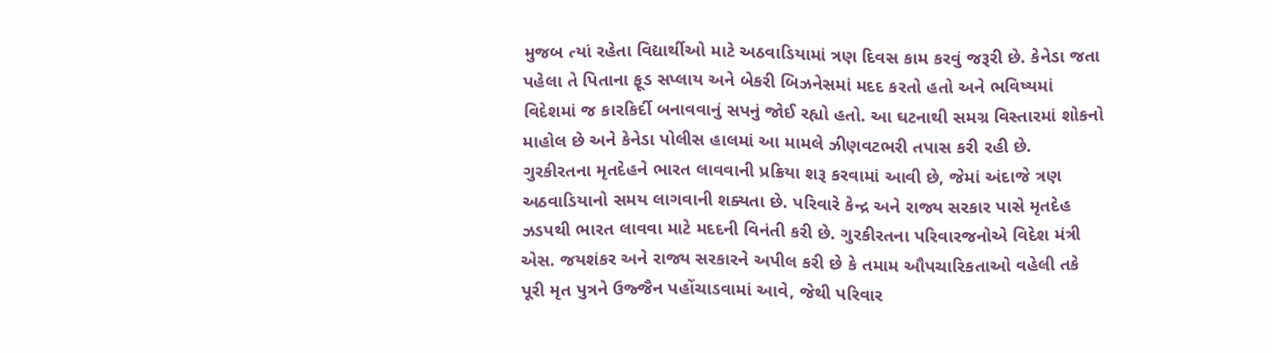મુજબ ત્યાં રહેતા વિદ્યાર્થીઓ માટે અઠવાડિયામાં ત્રણ દિવસ કામ કરવું જરૂરી છે. કેનેડા જતા પહેલા તે પિતાના ફૂડ સપ્લાય અને બેકરી બિઝનેસમાં મદદ કરતો હતો અને ભવિષ્યમાં વિદેશમાં જ કારકિર્દી બનાવવાનું સપનું જોઈ રહ્યો હતો. આ ઘટનાથી સમગ્ર વિસ્તારમાં શોકનો માહોલ છે અને કેનેડા પોલીસ હાલમાં આ મામલે ઝીણવટભરી તપાસ કરી રહી છે.
ગુરકીરતના મૃતદેહને ભારત લાવવાની પ્રક્રિયા શરૂ કરવામાં આવી છે, જેમાં અંદાજે ત્રણ અઠવાડિયાનો સમય લાગવાની શક્યતા છે. પરિવારે કેન્દ્ર અને રાજ્ય સરકાર પાસે મૃતદેહ ઝડપથી ભારત લાવવા માટે મદદની વિનંતી કરી છે. ગુરકીરતના પરિવારજનોએ વિદેશ મંત્રી એસ. જયશંકર અને રાજ્ય સરકારને અપીલ કરી છે કે તમામ ઔપચારિકતાઓ વહેલી તકે પૂરી મૃત પુત્રને ઉજ્જૈન પહોંચાડવામાં આવે, જેથી પરિવાર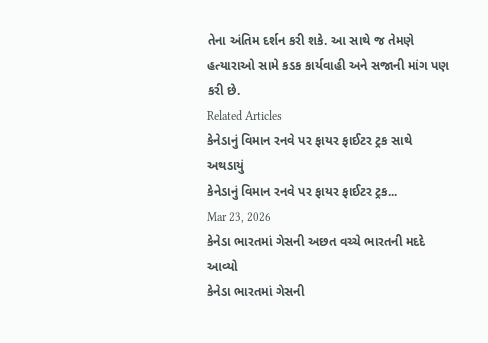તેના અંતિમ દર્શન કરી શકે. આ સાથે જ તેમણે હત્યારાઓ સામે કડક કાર્યવાહી અને સજાની માંગ પણ કરી છે.
Related Articles
કેનેડાનું વિમાન રનવે પર ફાયર ફાઈટર ટ્રક સાથે અથડાયું
કેનેડાનું વિમાન રનવે પર ફાયર ફાઈટર ટ્રક...
Mar 23, 2026
કેનેડા ભારતમાં ગેસની અછત વચ્ચે ભારતની મદદે આવ્યો
કેનેડા ભારતમાં ગેસની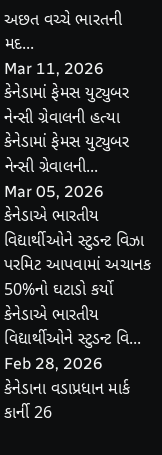અછત વચ્ચે ભારતની મદ...
Mar 11, 2026
કેનેડામાં ફેમસ યુટ્યુબર નેન્સી ગ્રેવાલની હત્યા
કેનેડામાં ફેમસ યુટ્યુબર નેન્સી ગ્રેવાલની...
Mar 05, 2026
કેનેડાએ ભારતીય વિદ્યાર્થીઓને સ્ટુડન્ટ વિઝા પરમિટ આપવામાં અચાનક 50%નો ઘટાડો કર્યો
કેનેડાએ ભારતીય વિદ્યાર્થીઓને સ્ટુડન્ટ વિ...
Feb 28, 2026
કેનેડાના વડાપ્રધાન માર્ક કાર્ની 26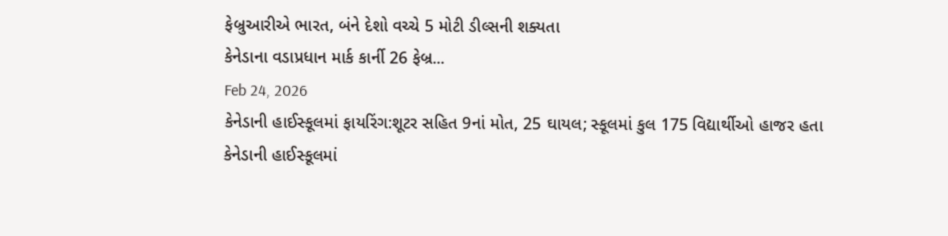ફેબ્રુઆરીએ ભારત, બંને દેશો વચ્ચે 5 મોટી ડીલ્સની શક્યતા
કેનેડાના વડાપ્રધાન માર્ક કાર્ની 26 ફેબ્ર...
Feb 24, 2026
કેનેડાની હાઈસ્કૂલમાં ફાયરિંગ:શૂટર સહિત 9નાં મોત, 25 ઘાયલ; સ્કૂલમાં કુલ 175 વિદ્યાર્થીઓ હાજર હતા
કેનેડાની હાઈસ્કૂલમાં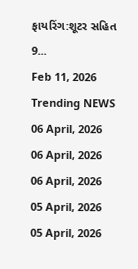ફાયરિંગ:શૂટર સહિત 9...
Feb 11, 2026
Trending NEWS
06 April, 2026
06 April, 2026
06 April, 2026
05 April, 2026
05 April, 2026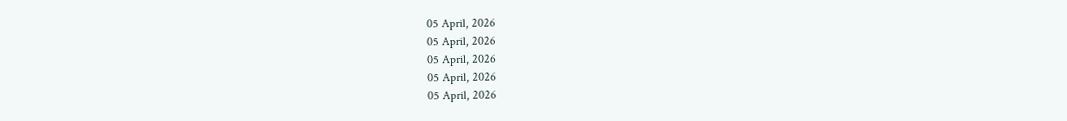05 April, 2026
05 April, 2026
05 April, 2026
05 April, 2026
05 April, 2026